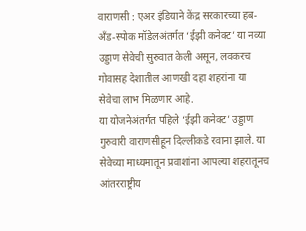वाराणसी : एअर इंडियाने केंद्र सरकारच्या हब-अँड-स्पोक मॉडेलअंतर्गत ‘ईझी कनेक्ट’ या नव्या उड्डाण सेवेची सुरुवात केली असून, लवकरच गोवासह देशातील आणखी दहा शहरांना या सेवेचा लाभ मिळणार आहे.
या योजनेअंतर्गत पहिले ‘ईझी कनेक्ट’ उड्डाण गुरुवारी वाराणसीहून दिल्लीकडे रवाना झाले. या सेवेच्या माध्यमातून प्रवाशांना आपल्या शहरातूनच आंतरराष्ट्रीय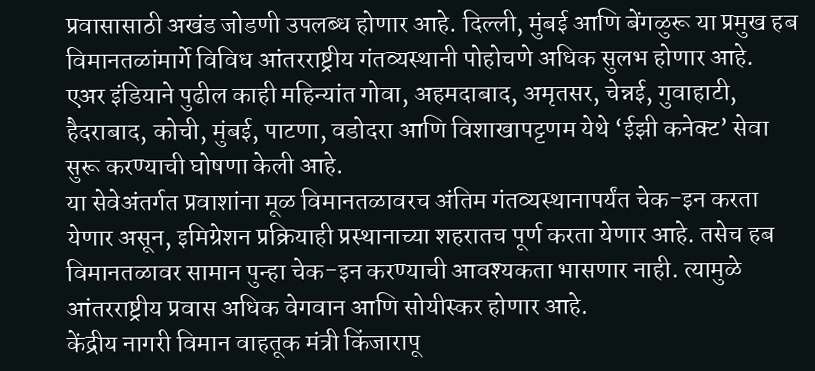प्रवासासाठी अखंड जोडणी उपलब्ध होणार आहे. दिल्ली, मुंबई आणि बेंगळुरू या प्रमुख हब विमानतळांमार्गे विविध आंतरराष्ट्रीय गंतव्यस्थानी पोहोचणे अधिक सुलभ होणार आहे.
एअर इंडियाने पुढील काही महिन्यांत गोवा, अहमदाबाद, अमृतसर, चेन्नई, गुवाहाटी, हैदराबाद, कोची, मुंबई, पाटणा, वडोदरा आणि विशाखापट्टणम येथे ‘ईझी कनेक्ट’ सेवा सुरू करण्याची घोषणा केली आहे.
या सेवेअंतर्गत प्रवाशांना मूळ विमानतळावरच अंतिम गंतव्यस्थानापर्यंत चेक-इन करता येणार असून, इमिग्रेशन प्रक्रियाही प्रस्थानाच्या शहरातच पूर्ण करता येणार आहे. तसेच हब विमानतळावर सामान पुन्हा चेक-इन करण्याची आवश्यकता भासणार नाही. त्यामुळे आंतरराष्ट्रीय प्रवास अधिक वेगवान आणि सोयीस्कर होणार आहे.
केंद्रीय नागरी विमान वाहतूक मंत्री किंजारापू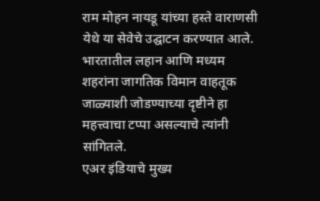राम मोहन नायडू यांच्या हस्ते वाराणसी येथे या सेवेचे उद्घाटन करण्यात आले. भारतातील लहान आणि मध्यम शहरांना जागतिक विमान वाहतूक जाळ्याशी जोडण्याच्या दृष्टीने हा महत्त्वाचा टप्पा असल्याचे त्यांनी सांगितले.
एअर इंडियाचे मुख्य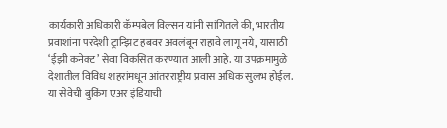कार्यकारी अधिकारी कॅम्पबेल विल्सन यांनी सांगितले की, भारतीय प्रवाशांना परदेशी ट्रान्झिट हबवर अवलंबून राहावे लागू नये, यासाठी ‘ईझी कनेक्ट’ सेवा विकसित करण्यात आली आहे. या उपक्रमामुळे देशातील विविध शहरांमधून आंतरराष्ट्रीय प्रवास अधिक सुलभ होईल.
या सेवेची बुकिंग एअर इंडियाची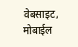वेबसाइट, मोबाईल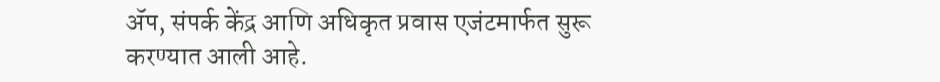ॲप, संपर्क केंद्र आणि अधिकृत प्रवास एजंटमार्फत सुरू करण्यात आली आहे.